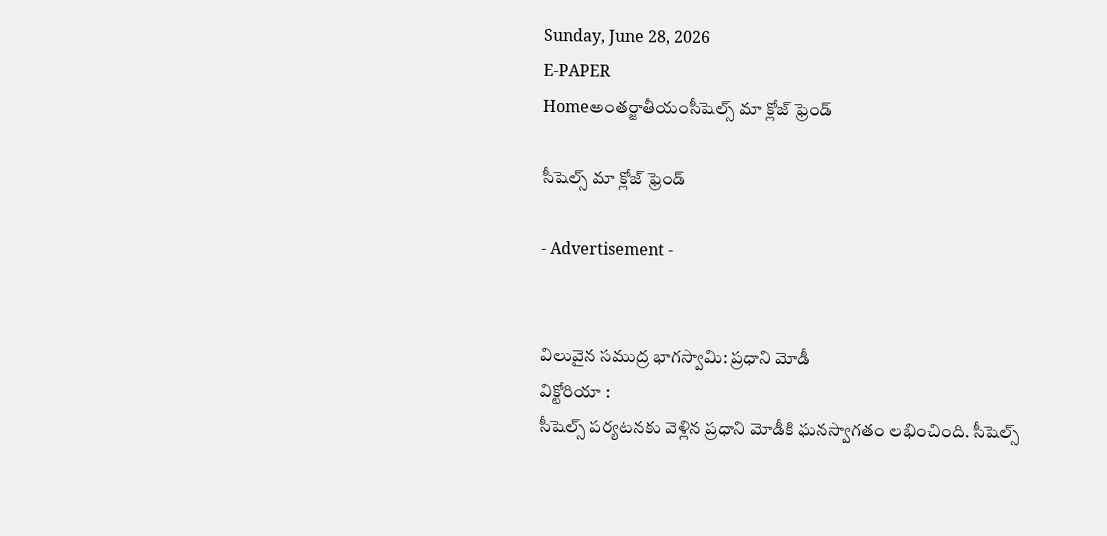Sunday, June 28, 2026
E-PAPER
Homeఅంతర్జాతీయంసీషెల్స్‌ మా క్లోజ్ ఫ్రెండ్

సీషెల్స్‌ మా క్లోజ్ ఫ్రెండ్

- Advertisement -


విలువైన సముద్ర భాగస్వామి: ప్రధాని మోడీ
విక్టోరియా :
సీషెల్స్‌ పర్యటనకు వెళ్లిన ప్రధాని మోడీకి ఘనస్వాగతం లభించింది. సీషెల్స్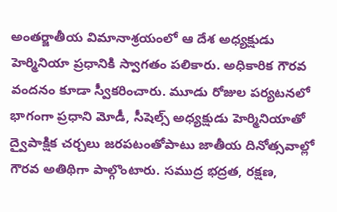అంతర్జాతీయ విమానాశ్రయంలో ఆ దేశ అధ్యక్షుడు హెర్మినియా ప్రధానికి స్వాగతం పలికారు. అధికారిక గౌరవ వందనం కూడా స్వీకరించారు. మూడు రోజుల పర్యటనలో భాగంగా ప్రధాని మోడీ, సీషెల్స్‌ అధ్యక్షుడు హెర్మినియాతో ద్వైపాక్షిక చర్చలు జరపటంతోపాటు జాతీయ దినోత్సవాల్లో గౌరవ అతిథిగా పాల్గొంటారు. సముద్ర భద్రత, రక్షణ,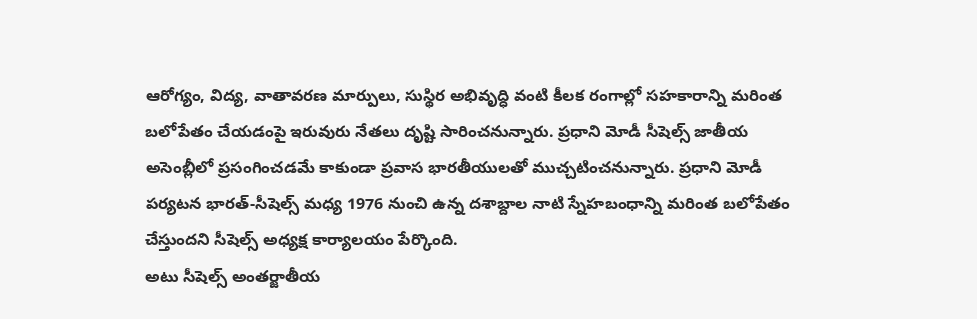ఆరోగ్యం, విద్య, వాతావరణ మార్పులు, సుస్థిర అభివృద్ధి వంటి కీలక రంగాల్లో సహకారాన్ని మరింత బలోపేతం చేయడంపై ఇరువురు నేతలు దృష్టి సారించనున్నారు. ప్రధాని మోడీ సీషెల్స్ జాతీయ అసెంబ్లీలో ప్రసంగించడమే కాకుండా ప్రవాస భారతీయులతో ముచ్చటించనున్నారు. ప్రధాని మోడీ పర్యటన భారత్‌-సీషెల్స్ మధ్య 1976 నుంచి ఉన్న దశాబ్దాల నాటి స్నేహబంధాన్ని మరింత బలోపేతం చేస్తుందని సీషెల్స్ అధ్యక్ష కార్యాలయం పేర్కొంది.
అటు సీషెల్స్ అంతర్జాతీయ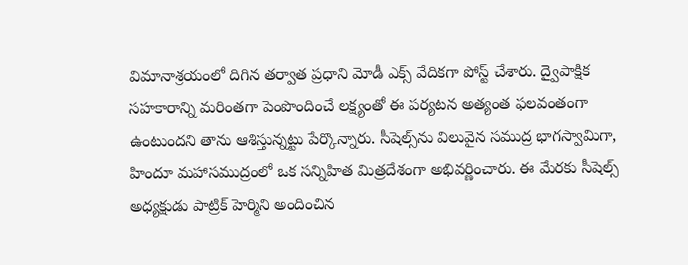విమానాశ్రయంలో దిగిన తర్వాత ప్రధాని మోడీ ఎక్స్ వేదికగా పోస్ట్ చేశారు. ద్వైపాక్షిక సహకారాన్ని మరింతగా పెంపొందించే లక్ష్యంతో ఈ పర్యటన అత్యంత ఫలవంతంగా ఉంటుందని తాను ఆశిస్తున్నట్టు పేర్కొన్నారు. సీషెల్స్‌ను విలువైన సముద్ర భాగస్వామిగా, హిందూ మహాసముద్రంలో ఒక సన్నిహిత మిత్రదేశంగా అభివర్ణించారు. ఈ మేరకు సీషెల్స్ అధ్యక్షుడు పాట్రిక్ హెర్మిని అందించిన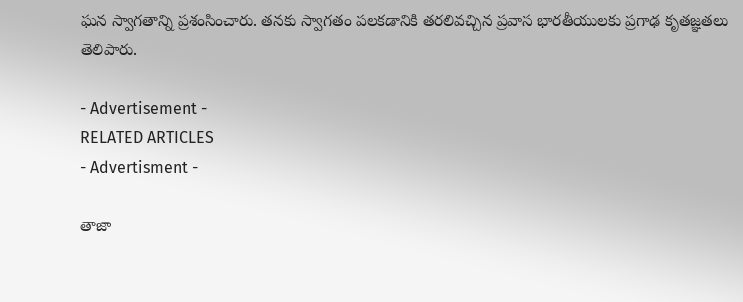ఘన స్వాగతాన్ని ప్రశంసించారు. తనకు స్వాగతం పలకడానికి తరలివచ్చిన ప్రవాస భారతీయులకు ప్రగాఢ కృతజ్ఞతలు తెలిపారు.

- Advertisement -
RELATED ARTICLES
- Advertisment -

తాజా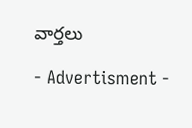వార్తలు

- Advertisment -